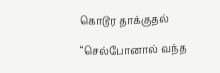கொடூர தாக்குதல்

“செல்போனால் வந்த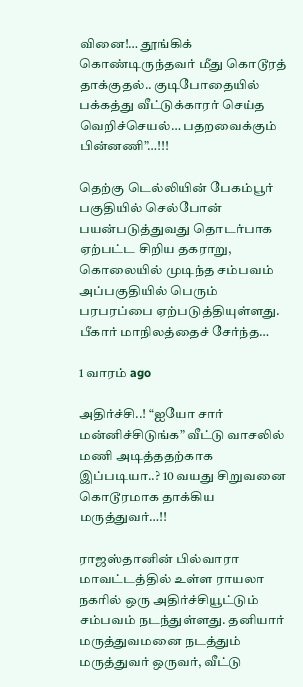வினை!… தூங்கிக் கொண்டிருந்தவர் மீது கொடூரத் தாக்குதல்.. குடிபோதையில் பக்கத்து வீட்டுக்காரர் செய்த வெறிச்செயல்… பதறவைக்கும் பின்னணி”…!!!

தெற்கு டெல்லியின் பேகம்பூர் பகுதியில் செல்போன் பயன்படுத்துவது தொடர்பாக ஏற்பட்ட சிறிய தகராறு, கொலையில் முடிந்த சம்பவம் அப்பகுதியில் பெரும் பரபரப்பை ஏற்படுத்தியுள்ளது. பீகார் மாநிலத்தைச் சேர்ந்த…

1 வாரம் ago

அதிர்ச்சி..! “ஐயோ சார் மன்னிச்சிடுங்க” வீட்டு வாசலில் மணி அடித்ததற்காக இப்படியா..? 10 வயது சிறுவனை கொடூரமாக தாக்கிய மருத்துவர்…!!

ராஜஸ்தானின் பில்வாரா மாவட்டத்தில் உள்ள ராயலா நகரில் ஒரு அதிர்ச்சியூட்டும் சம்பவம் நடந்துள்ளது. தனியார் மருத்துவமனை நடத்தும் மருத்துவர் ஒருவர், வீட்டு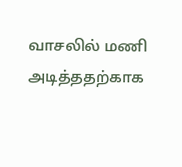வாசலில் மணி அடித்ததற்காக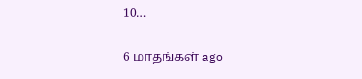10…

6 மாதங்கள் ago